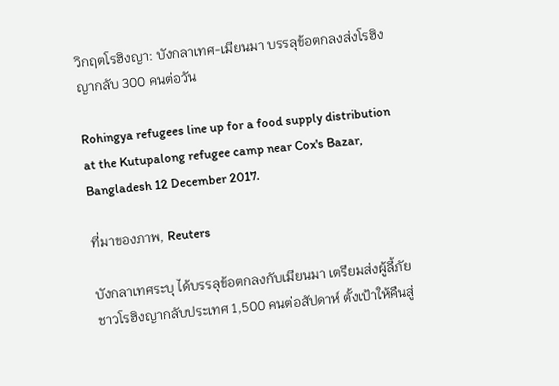วิกฤตโรฮิงญา: บังกลาเทศ-เมียนมา บรรลุข้อตกลงส่งโรฮิงญากลับ 300 คนต่อวัน

Rohingya refugees line up for a food supply distribution at the Kutupalong refugee camp near Cox's Bazar, Bangladesh 12 December 2017.

ที่มาของภาพ, Reuters

บังกลาเทศระบุ ได้บรรลุข้อตกลงกับเมียนมา เตรียมส่งผู้ลี้ภัยชาวโรฮิงญากลับประเทศ 1,500 คนต่อสัปดาห์ ตั้งเป้าให้คืนสู่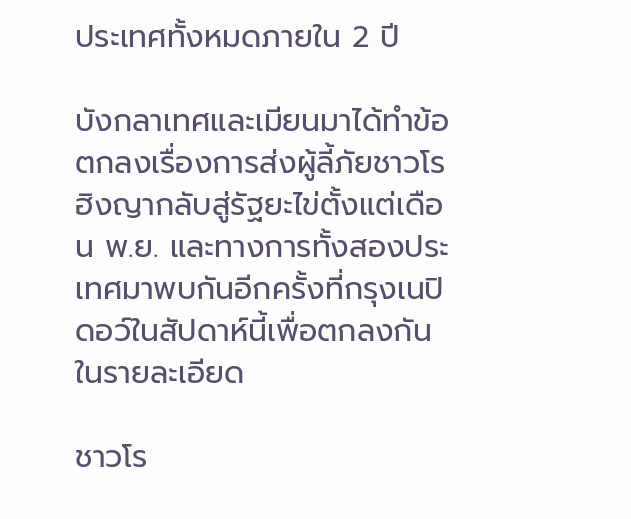ประเทศทั้งหมดภายใน 2 ปี

บังกลาเทศและเมียนมาได้ทำข้อตกลงเรื่องการส่งผู้ลี้ภัยชาวโรฮิงญากลับสู่รัฐยะไข่ตั้งแต่เดือน พ.ย. และทางการทั้งสองประเทศมาพบกันอีกครั้งที่กรุงเนปิดอว์ในสัปดาห์นี้เพื่อตกลงกันในรายละเอียด

ชาวโร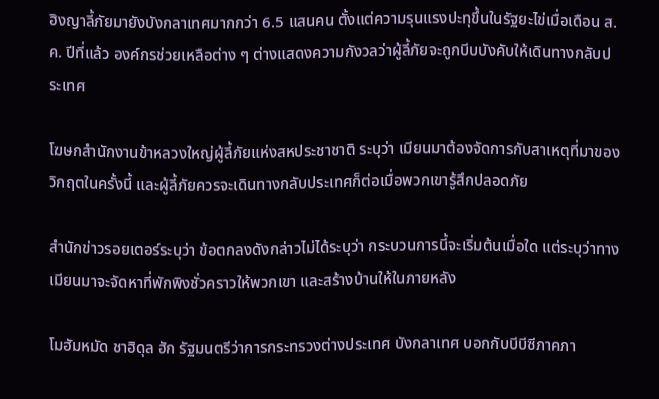ฮิงญาลี้ภัยมายังบังกลาเทศมากกว่า 6.5 แสนคน ตั้งแต่ความรุนแรงปะทุขึ้นในรัฐยะไข่เมื่อเดือน ส.ค. ปีที่แล้ว องค์กรช่วยเหลือต่าง ๆ ต่างแสดงความกังวลว่าผู้ลี้ภัยจะถูกบีบบังคับให้เดินทางกลับประเทศ

โฆษกสำนักงานข้าหลวงใหญ่ผู้ลี้ภัยแห่งสหประชาชาติ ระบุว่า เมียนมาต้องจัดการกับสาเหตุที่มาของวิกฤตในครั้งนี้ และผู้ลี้ภัยควรจะเดินทางกลับประเทศก็ต่อเมื่อพวกเขารู้สึกปลอดภัย

สำนักข่าวรอยเตอร์ระบุว่า ข้อตกลงดังกล่าวไม่ได้ระบุว่า กระบวนการนี้จะเริ่มต้นเมื่อใด แต่ระบุว่าทางเมียนมาจะจัดหาที่พักพิงชั่วคราวให้พวกเขา และสร้างบ้านให้ในภายหลัง

โมฮัมหมัด ชาฮิดุล ฮัก รัฐมนตรีว่าการกระทรวงต่างประเทศ บังกลาเทศ บอกกับบีบีซีภาคภา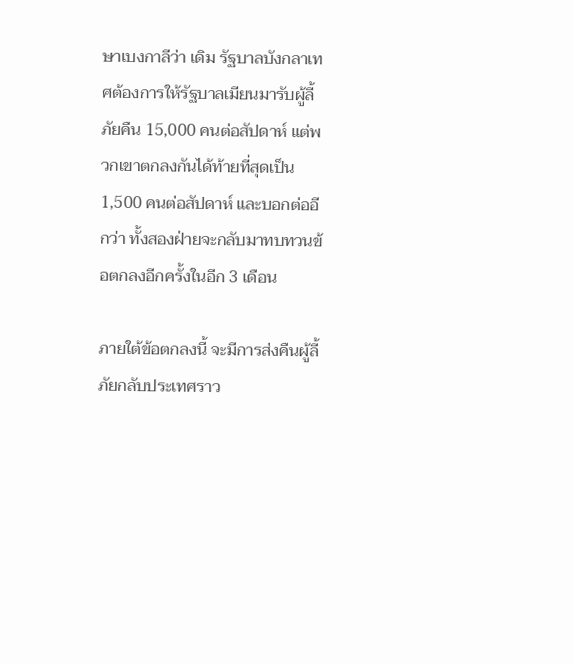ษาเบงกาลีว่า เดิม รัฐบาลบังกลาเทศต้องการให้รัฐบาลเมียนมารับผู้ลี้ภัยคืน 15,000 คนต่อสัปดาห์ แต่พวกเขาตกลงกันได้ท้ายที่สุดเป็น 1,500 คนต่อสัปดาห์ และบอกต่ออีกว่า ทั้งสองฝ่ายจะกลับมาทบทวนข้อตกลงอีกครั้งในอีก 3 เดือน

ภายใต้ข้อตกลงนี้ จะมีการส่งคืนผู้ลี้ภัยกลับประเทศราว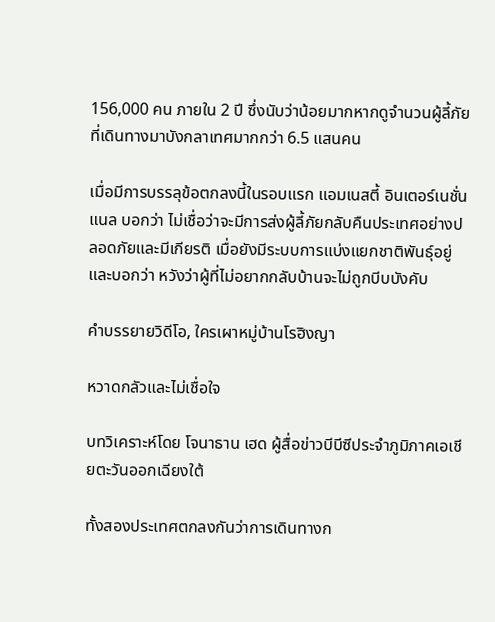156,000 คน ภายใน 2 ปี ซึ่งนับว่าน้อยมากหากดูจำนวนผู้ลี้ภัยที่เดินทางมาบังกลาเทศมากกว่า 6.5 แสนคน

เมื่อมีการบรรลุข้อตกลงนี้ในรอบแรก แอมเนสตี้ อินเตอร์เนชั่นแนล บอกว่า ไม่เชื่อว่าจะมีการส่งผู้ลี้ภัยกลับคืนประเทศอย่างปลอดภัยและมีเกียรติ เมื่อยังมีระบบการแบ่งแยกชาติพันธุ์อยู่ และบอกว่า หวังว่าผู้ที่ไม่อยากกลับบ้านจะไม่ถูกบีบบังคับ

คำบรรยายวิดีโอ, ใครเผาหมู่บ้านโรฮิงญา

หวาดกลัวและไม่เชื่อใจ

บทวิเคราะห์โดย โจนาธาน เฮด ผู้สื่อข่าวบีบีซีประจำภูมิภาคเอเชียตะวันออกเฉียงใต้

ทั้งสองประเทศตกลงกันว่าการเดินทางก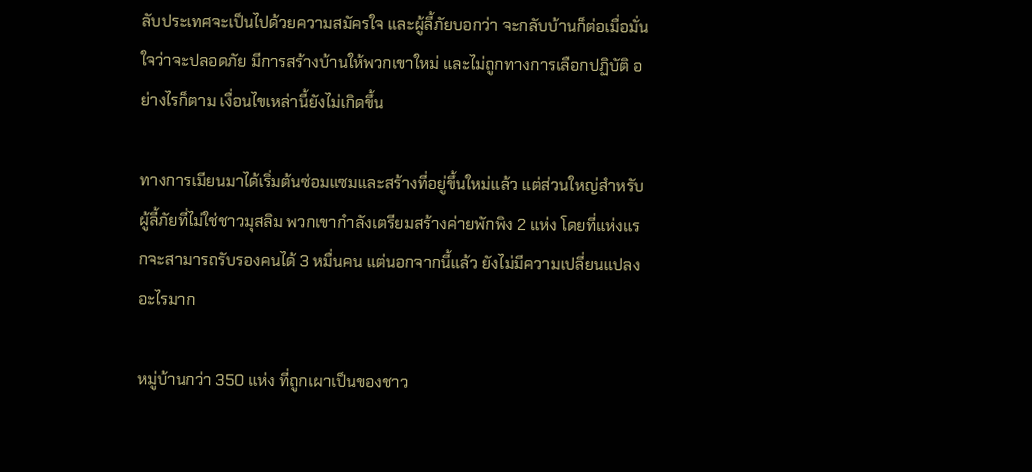ลับประเทศจะเป็นไปด้วยความสมัครใจ และผู้ลี้ภัยบอกว่า จะกลับบ้านก็ต่อเมื่อมั่นใจว่าจะปลอดภัย มีการสร้างบ้านให้พวกเขาใหม่ และไม่ถูกทางการเลือกปฏิบัติ อย่างไรก็ตาม เงื่อนไขเหล่านี้ยังไม่เกิดขึ้น

ทางการเมียนมาได้เริ่มต้นซ่อมแซมและสร้างที่อยู่ขึ้นใหม่แล้ว แต่ส่วนใหญ่สำหรับผู้ลี้ภัยที่ไม่ใช่ชาวมุสลิม พวกเขากำลังเตรียมสร้างค่ายพักพิง 2 แห่ง โดยที่แห่งแรกจะสามารถรับรองคนได้ 3 หมื่นคน แต่นอกจากนี้แล้ว ยังไม่มีความเปลี่ยนแปลงอะไรมาก

หมู่บ้านกว่า 350 แห่ง ที่ถูกเผาเป็นของชาว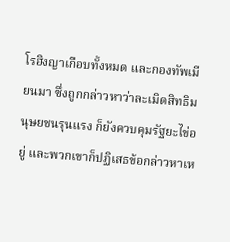โรฮิงญาเกือบทั้งหมด และกองทัพเมียนมา ซึ่งถูกกล่าวหาว่าละเมิดสิทธิมนุษยชนรุนแรง ก็ยังควบคุมรัฐยะไข่อยู่ และพวกเขาก็ปฏิเสธข้อกล่าวหาเห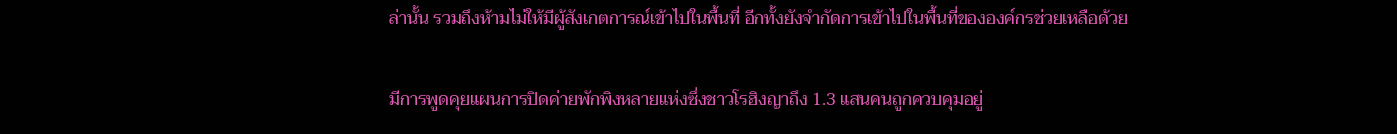ล่านั้น รวมถึงห้ามไม่ให้มีผู้สังเกตการณ์เข้าไปในพื้นที่ อีกทั้งยังจำกัดการเข้าไปในพื้นที่ขององค์กรช่วยเหลือด้วย

มีการพูดคุยแผนการปิดค่ายพักพิงหลายแห่งซึ่งชาวโรฮิงญาถึง 1.3 แสนคนถูกควบคุมอยู่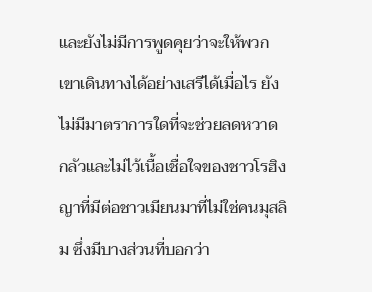และยังไม่มีการพูดคุยว่าจะให้พวกเขาเดินทางได้อย่างเสรีได้เมื่อไร ยังไม่มีมาตราการใดที่จะช่วยลดหวาดกลัวและไม่ไว้เนื้อเชื่อใจของชาวโรฮิงญาที่มีต่อชาวเมียนมาที่ไม่ใช่คนมุสลิม ซึ่งมีบางส่วนที่บอกว่า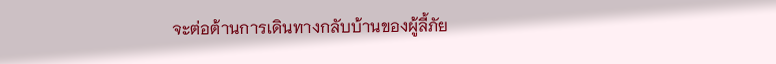จะต่อต้านการเดินทางกลับบ้านของผู้ลี้ภัย